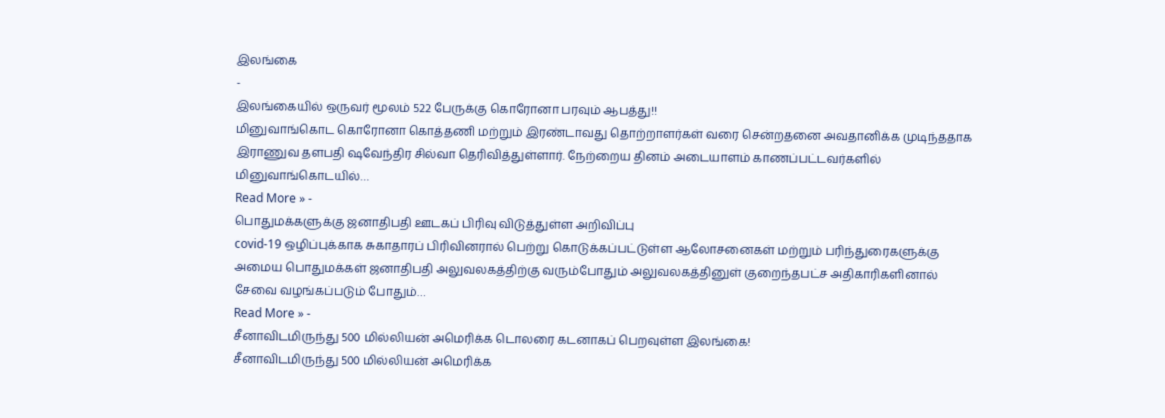இலங்கை
-
இலங்கையில் ஒருவர் மூலம் 522 பேருக்கு கொரோனா பரவும் ஆபத்து!!
மினுவாங்கொட கொரோனா கொத்தணி மற்றும் இரண்டாவது தொற்றாளர்கள் வரை சென்றதனை அவதானிக்க முடிந்ததாக இராணுவ தளபதி ஷவேந்திர சில்வா தெரிவித்துள்ளார். நேற்றைய தினம் அடையாளம் காணப்பட்டவர்களில் மினுவாங்கொடயில்…
Read More » -
பொதுமக்களுக்கு ஜனாதிபதி ஊடகப் பிரிவு விடுத்துள்ள அறிவிப்பு
covid-19 ஒழிப்புக்காக சுகாதாரப் பிரிவினரால் பெற்று கொடுக்கப்பட்டுள்ள ஆலோசனைகள் மற்றும் பரிந்துரைகளுக்கு அமைய பொதுமக்கள் ஜனாதிபதி அலுவலகத்திற்கு வரும்போதும் அலுவலகத்தினுள் குறைந்தபட்ச அதிகாரிகளினால் சேவை வழங்கப்படும் போதும்…
Read More » -
சீனாவிடமிருந்து 500 மில்லியன் அமெரிக்க டொலரை கடனாகப் பெறவுள்ள இலங்கை!
சீனாவிடமிருந்து 500 மில்லியன் அமெரிக்க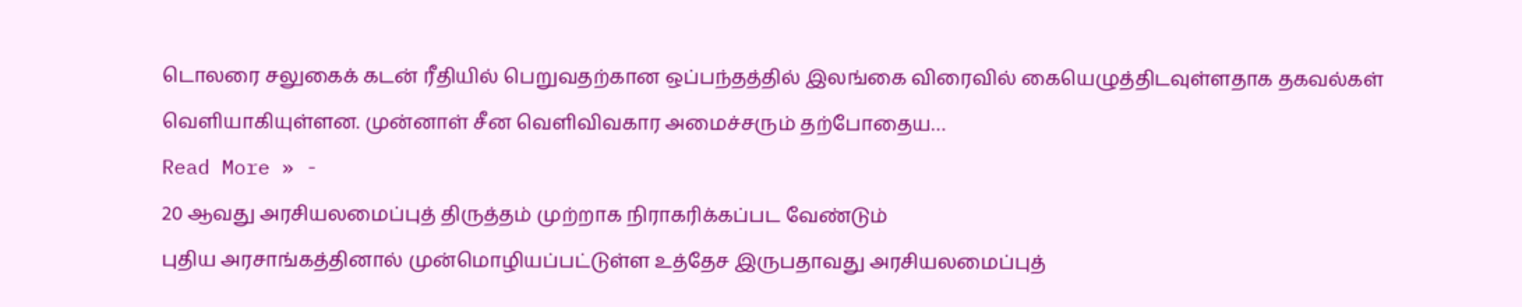டொலரை சலுகைக் கடன் ரீதியில் பெறுவதற்கான ஒப்பந்தத்தில் இலங்கை விரைவில் கையெழுத்திடவுள்ளதாக தகவல்கள் வெளியாகியுள்ளன. முன்னாள் சீன வெளிவிவகார அமைச்சரும் தற்போதைய…
Read More » -
20 ஆவது அரசியலமைப்புத் திருத்தம் முற்றாக நிராகரிக்கப்பட வேண்டும்
புதிய அரசாங்கத்தினால் முன்மொழியப்பட்டுள்ள உத்தேச இருபதாவது அரசியலமைப்புத்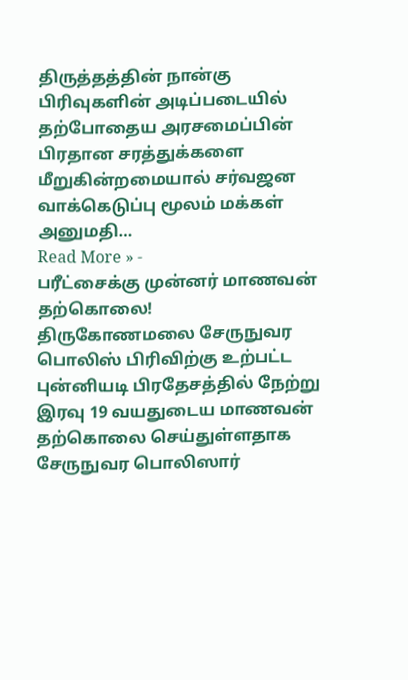திருத்தத்தின் நான்கு பிரிவுகளின் அடிப்படையில் தற்போதைய அரசமைப்பின் பிரதான சரத்துக்களை மீறுகின்றமையால் சர்வஜன வாக்கெடுப்பு மூலம் மக்கள் அனுமதி…
Read More » -
பரீட்சைக்கு முன்னர் மாணவன் தற்கொலை!
திருகோணமலை சேருநுவர பொலிஸ் பிரிவிற்கு உற்பட்ட புன்னியடி பிரதேசத்தில் நேற்று இரவு 19 வயதுடைய மாணவன் தற்கொலை செய்துள்ளதாக சேருநுவர பொலிஸார்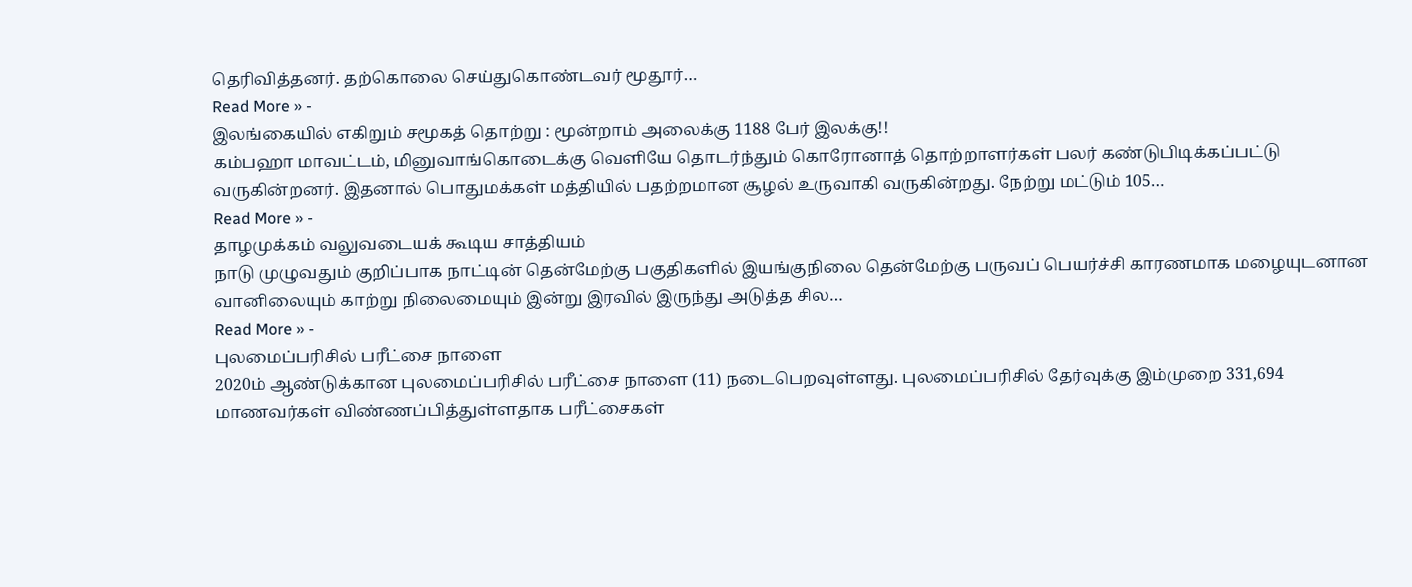தெரிவித்தனர். தற்கொலை செய்துகொண்டவர் மூதூர்…
Read More » -
இலங்கையில் எகிறும் சமூகத் தொற்று : மூன்றாம் அலைக்கு 1188 பேர் இலக்கு!!
கம்பஹா மாவட்டம், மினுவாங்கொடைக்கு வெளியே தொடர்ந்தும் கொரோனாத் தொற்றாளர்கள் பலர் கண்டுபிடிக்கப்பட்டு வருகின்றனர். இதனால் பொதுமக்கள் மத்தியில் பதற்றமான சூழல் உருவாகி வருகின்றது. நேற்று மட்டும் 105…
Read More » -
தாழமுக்கம் வலுவடையக் கூடிய சாத்தியம்
நாடு முழுவதும் குறிப்பாக நாட்டின் தென்மேற்கு பகுதிகளில் இயங்குநிலை தென்மேற்கு பருவப் பெயர்ச்சி காரணமாக மழையுடனான வானிலையும் காற்று நிலைமையும் இன்று இரவில் இருந்து அடுத்த சில…
Read More » -
புலமைப்பரிசில் பரீட்சை நாளை
2020ம் ஆண்டுக்கான புலமைப்பரிசில் பரீட்சை நாளை (11) நடைபெறவுள்ளது. புலமைப்பரிசில் தேர்வுக்கு இம்முறை 331,694 மாணவர்கள் விண்ணப்பித்துள்ளதாக பரீட்சைகள்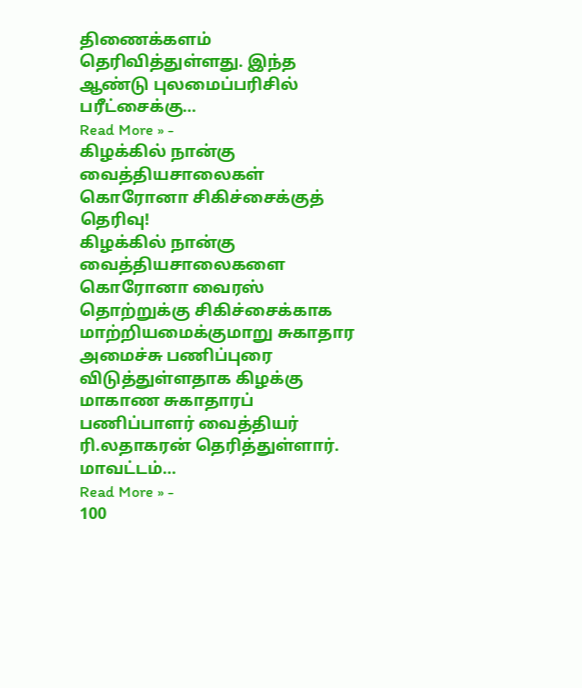திணைக்களம் தெரிவித்துள்ளது. இந்த ஆண்டு புலமைப்பரிசில் பரீட்சைக்கு…
Read More » -
கிழக்கில் நான்கு வைத்தியசாலைகள் கொரோனா சிகிச்சைக்குத் தெரிவு!
கிழக்கில் நான்கு வைத்தியசாலைகளை கொரோனா வைரஸ் தொற்றுக்கு சிகிச்சைக்காக மாற்றியமைக்குமாறு சுகாதார அமைச்சு பணிப்புரை விடுத்துள்ளதாக கிழக்கு மாகாண சுகாதாரப் பணிப்பாளர் வைத்தியர் ரி.லதாகரன் தெரித்துள்ளார். மாவட்டம்…
Read More » -
100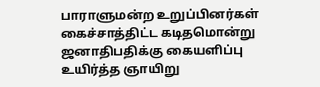பாராளுமன்ற உறுப்பினர்கள் கைச்சாத்திட்ட கடிதமொன்று ஜனாதிபதிக்கு கையளிப்பு
உயிர்த்த ஞாயிறு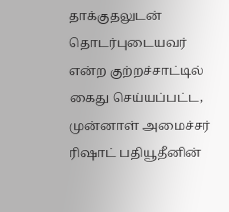தாக்குதலுடன் தொடர்புடையவர் என்ற குற்றச்சாட்டில் கைது செய்யப்பட்ட, முன்னாள் அமைச்சர் ரிஷாட் பதியூதீனின்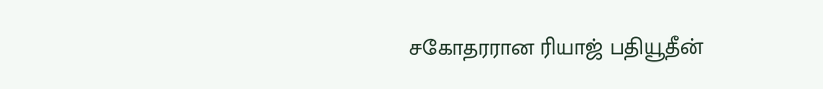சகோதரரான ரியாஜ் பதியூதீன்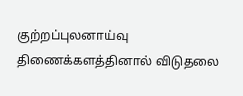குற்றப்புலனாய்வு திணைக்களத்தினால் விடுதலை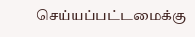செய்யப்பட்டமைக்கு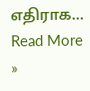எதிராக…
Read More »